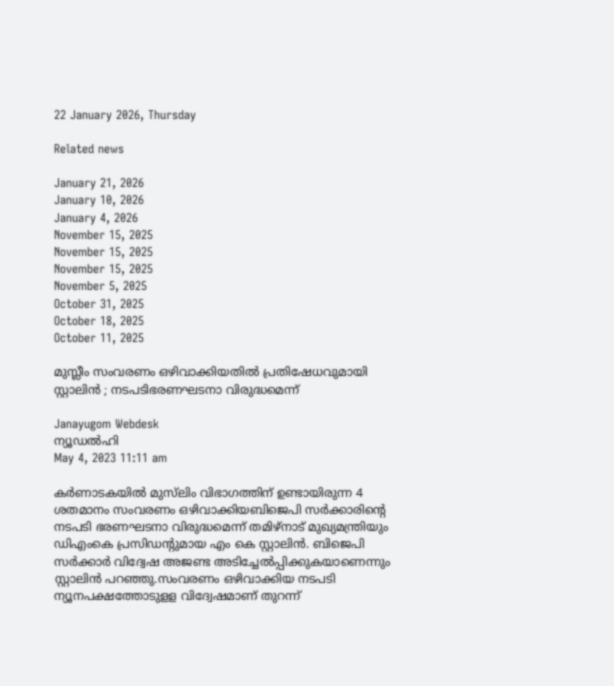22 January 2026, Thursday

Related news

January 21, 2026
January 10, 2026
January 4, 2026
November 15, 2025
November 15, 2025
November 15, 2025
November 5, 2025
October 31, 2025
October 18, 2025
October 11, 2025

മുസ്ലീം സംവരണം ഒഴിവാക്കിയതില്‍ പ്രതിഷേധവുമായി സ്റ്റാലിന്‍ ; നടപടിഭരണഘടനാ വിരുദ്ധമെന്ന്

Janayugom Webdesk
ന്യൂഡല്‍ഹി
May 4, 2023 11:11 am

കര്‍ണാടകയില്‍ മുസ്‌ലിം വിഭാഗത്തിന് ഉണ്ടായിരുന്ന 4 ശതമാനം സംവരണം ഒഴിവാക്കിയബിജെപി സര്‍ക്കാരിന്റെ നടപടി ഭരണഘടനാ വിരുദ്ധമെന്ന് തമിഴ്നാട് മുഖ്യമന്ത്രിയും ഡിഎംകെ പ്രസിഡന്‍റുമായ എം കെ സ്റ്റാലിന്‍. ബിജെപി സര്‍ക്കാര്‍ വിദ്വേഷ അജണ്ട അടിച്ചേല്‍പ്പിക്കുകയാണെന്നും സ്റ്റാലിന്‍ പറഞ്ഞു.സംവരണം ഒഴിവാക്കിയ നടപടി ന്യൂനപക്ഷത്തോടുളള വിദ്വേഷമാണ് തുറന്ന്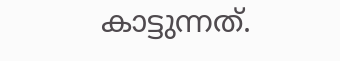കാട്ടുന്നത്.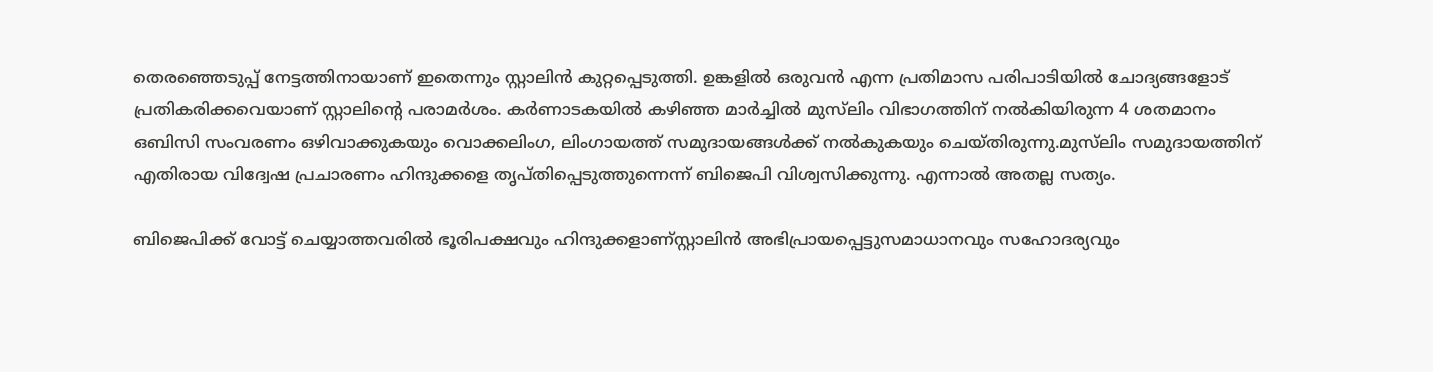തെരഞ്ഞെടുപ്പ് നേട്ടത്തിനായാണ് ഇതെന്നും സ്റ്റാലിന്‍ കുറ്റപ്പെടുത്തി. ഉങ്കളില്‍ ഒരുവന്‍ എന്ന പ്രതിമാസ പരിപാടിയില്‍ ചോദ്യങ്ങളോട് പ്രതികരിക്കവെയാണ് സ്റ്റാലിന്റെ പരാമര്‍ശം. കര്‍ണാടകയില്‍ കഴിഞ്ഞ മാര്‍ച്ചില്‍ മുസ്‌ലിം വിഭാഗത്തിന് നല്‍കിയിരുന്ന 4 ശതമാനം ഒബിസി സംവരണം ഒഴിവാക്കുകയും വൊക്കലിംഗ, ലിംഗായത്ത് സമുദായങ്ങള്‍ക്ക് നല്‍കുകയും ചെയ്തിരുന്നു.മുസ്‌ലിം സമുദായത്തിന് എതിരായ വിദ്വേഷ പ്രചാരണം ഹിന്ദുക്കളെ തൃപ്തിപ്പെടുത്തുന്നെന്ന് ബിജെപി വിശ്വസിക്കുന്നു. എന്നാല്‍ അതല്ല സത്യം.

ബിജെപിക്ക് വോട്ട് ചെയ്യാത്തവരില്‍ ഭൂരിപക്ഷവും ഹിന്ദുക്കളാണ്സ്റ്റാലിന്‍ അഭിപ്രായപ്പെട്ടുസമാധാനവും സഹോദര്യവും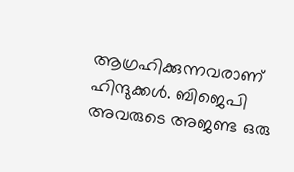ആഗ്രഹിക്കുന്നവരാണ് ഹിന്ദുക്കള്‍. ബിജെപി അവരുടെ അജണ്ട ഒരു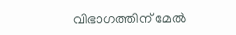വിഭാഗത്തിന് മേല്‍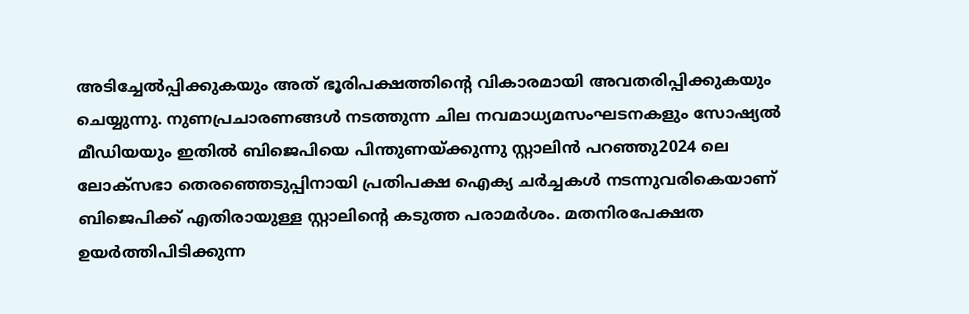അടിച്ചേല്‍പ്പിക്കുകയും അത് ഭൂരിപക്ഷത്തിന്റെ വികാരമായി അവതരിപ്പിക്കുകയും ചെയ്യുന്നു. നുണപ്രചാരണങ്ങള്‍ നടത്തുന്ന ചില നവമാധ്യമസംഘടനകളും സോഷ്യല്‍ മീഡിയയും ഇതില്‍ ബിജെപിയെ പിന്തുണയ്ക്കുന്നു സ്റ്റാലിന്‍ പറഞ്ഞു2024 ലെ ലോക്സഭാ തെരഞ്ഞെടുപ്പിനായി പ്രതിപക്ഷ ഐക്യ ചര്‍ച്ചകള്‍ നടന്നുവരികെയാണ് ബിജെപിക്ക് എതിരായുള്ള സ്റ്റാലിന്റെ കടുത്ത പരാമര്‍ശം. മതനിരപേക്ഷത ഉയര്‍ത്തിപിടിക്കുന്ന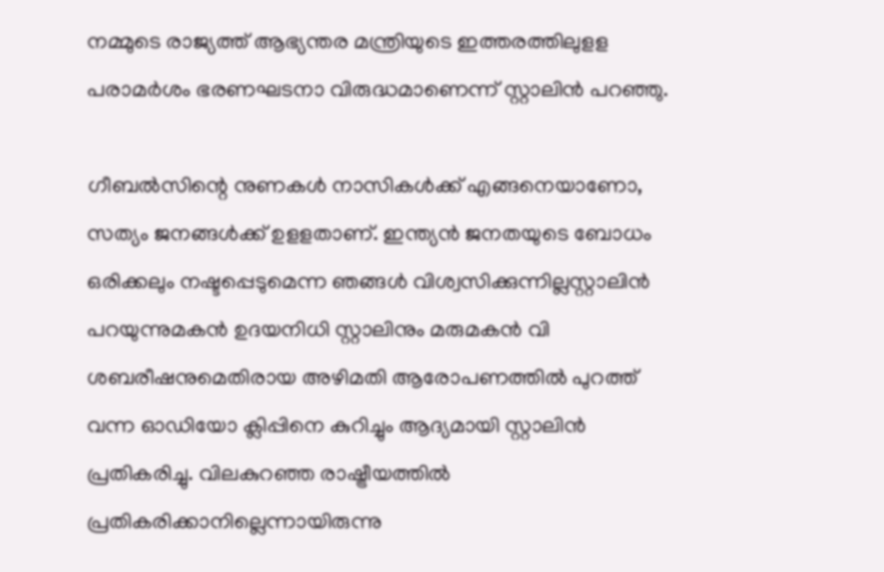നമ്മുടെ രാജ്യത്ത് ആഭ്യന്തര മന്ത്രിയുടെ ഇത്തരത്തിലുളള പരാമര്‍ശം ഭരണഘടനാ വിരുദ്ധമാണെന്ന് സ്റ്റാലിന്‍ പറഞ്ഞു.

ഗീബല്‍സിന്റെ നുണകള്‍ നാസികള്‍ക്ക് എങ്ങനെയാണോ, സത്യം ജനങ്ങള്‍ക്ക് ഉളളതാണ്. ഇന്ത്യന്‍ ജനതയുടെ ബോധം ഒരിക്കലും നഷ്ടപ്പെടുമെന്ന ഞങ്ങള്‍ വിശ്വസിക്കുന്നില്ലസ്റ്റാലിന്‍ പറയുന്നുമകന്‍ ഉദയനിധി സ്റ്റാലിനും മരുമകന്‍ വി ശബരീഷനുമെതിരായ അഴിമതി ആരോപണത്തില്‍ പുറത്ത് വന്ന ഓഡിയോ ക്ലിപ്പിനെ കുറിച്ചും ആദ്യമായി സ്റ്റാലിന്‍ പ്രതികരിച്ചു. വിലകുറഞ്ഞ രാഷ്ട്രീയത്തില്‍ പ്രതികരിക്കാനില്ലെന്നായിരുന്നു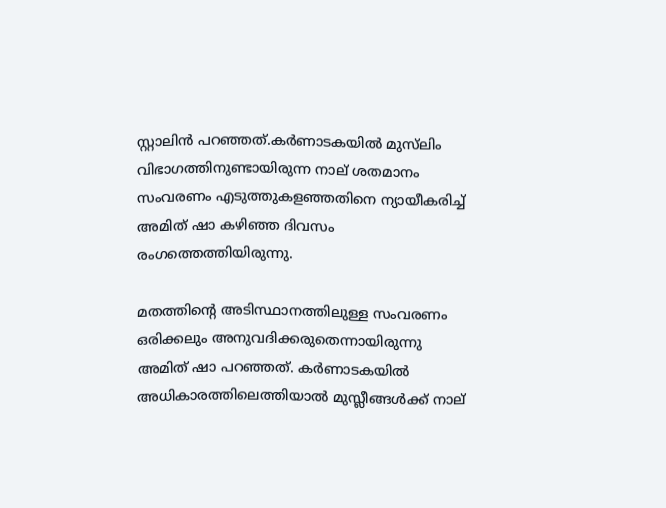സ്റ്റാലിന്‍ പറഞ്ഞത്.കര്‍ണാടകയില്‍ മുസ്‌ലിം വിഭാഗത്തിനുണ്ടായിരുന്ന നാല് ശതമാനം സംവരണം എടുത്തുകളഞ്ഞതിനെ ന്യായീകരിച്ച് അമിത് ഷാ കഴിഞ്ഞ ദിവസം രംഗത്തെത്തിയിരുന്നു.

മതത്തിന്റെ അടിസ്ഥാനത്തിലുള്ള സംവരണം ഒരിക്കലും അനുവദിക്കരുതെന്നായിരുന്നു അമിത് ഷാ പറഞ്ഞത്. കര്‍ണാടകയില്‍ അധികാരത്തിലെത്തിയാല്‍ മുസ്ലീങ്ങള്‍ക്ക് നാല്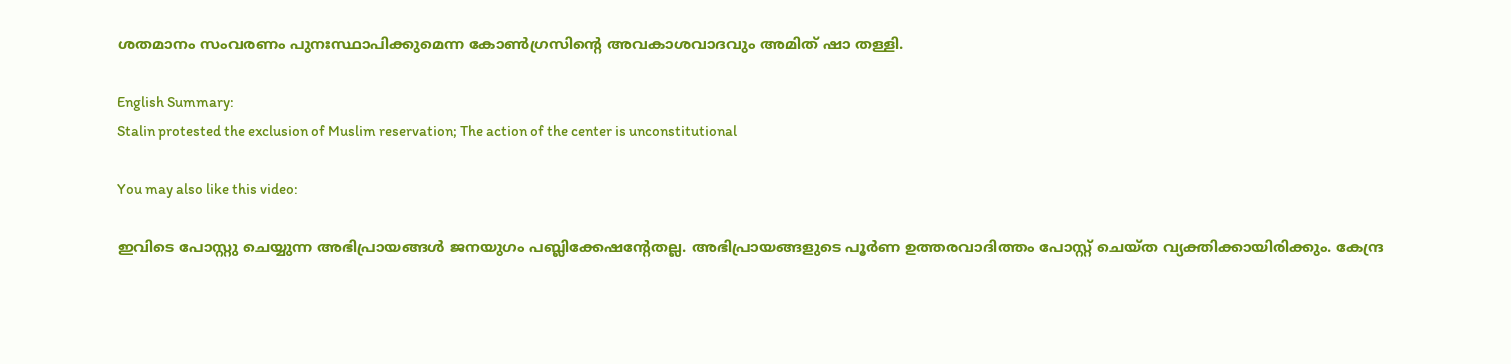ശതമാനം സംവരണം പുനഃസ്ഥാപിക്കുമെന്ന കോണ്‍ഗ്രസിന്റെ അവകാശവാദവും അമിത് ഷാ തള്ളി.

English Summary:
Stalin protested the exclusion of Muslim reservation; The action of the center is unconstitutional

You may also like this video:

ഇവിടെ പോസ്റ്റു ചെയ്യുന്ന അഭിപ്രായങ്ങള്‍ ജനയുഗം പബ്ലിക്കേഷന്റേതല്ല. അഭിപ്രായങ്ങളുടെ പൂര്‍ണ ഉത്തരവാദിത്തം പോസ്റ്റ് ചെയ്ത വ്യക്തിക്കായിരിക്കും. കേന്ദ്ര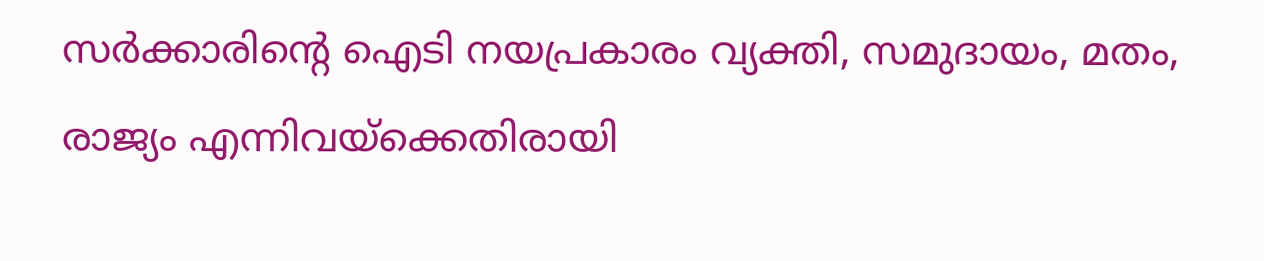സര്‍ക്കാരിന്റെ ഐടി നയപ്രകാരം വ്യക്തി, സമുദായം, മതം, രാജ്യം എന്നിവയ്‌ക്കെതിരായി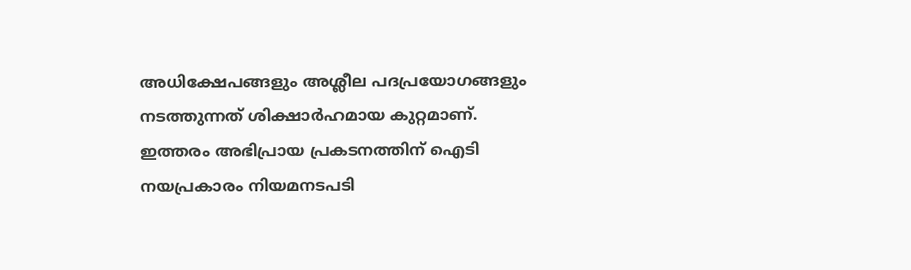അധിക്ഷേപങ്ങളും അശ്ലീല പദപ്രയോഗങ്ങളും നടത്തുന്നത് ശിക്ഷാര്‍ഹമായ കുറ്റമാണ്. ഇത്തരം അഭിപ്രായ പ്രകടനത്തിന് ഐടി നയപ്രകാരം നിയമനടപടി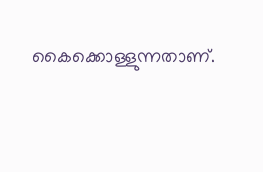കൈക്കൊള്ളുന്നതാണ്.